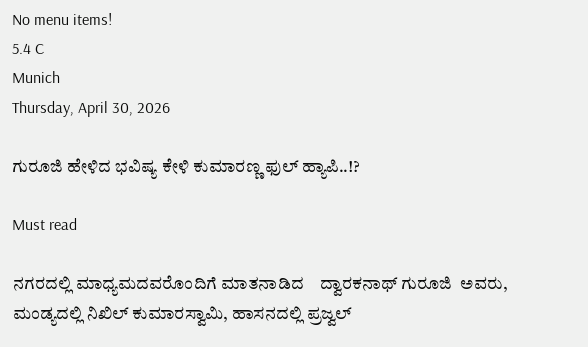No menu items!
5.4 C
Munich
Thursday, April 30, 2026

ಗುರೂಜಿ ಹೇಳಿದ ಭವಿಷ್ಯ ಕೇಳಿ ಕುಮಾರಣ್ಣ ಫುಲ್ ಹ್ಯಾಪಿ..!?

Must read

ನಗರದಲ್ಲಿ ಮಾಧ್ಯಮದವರೊಂದಿಗೆ ಮಾತನಾಡಿದ    ದ್ವಾರಕನಾಥ್ ಗುರೂಜಿ  ಅವರು, ಮಂಡ್ಯದಲ್ಲಿ ನಿಖಿಲ್ ಕುಮಾರಸ್ವಾಮಿ, ಹಾಸನದಲ್ಲಿ ಪ್ರಜ್ವಲ್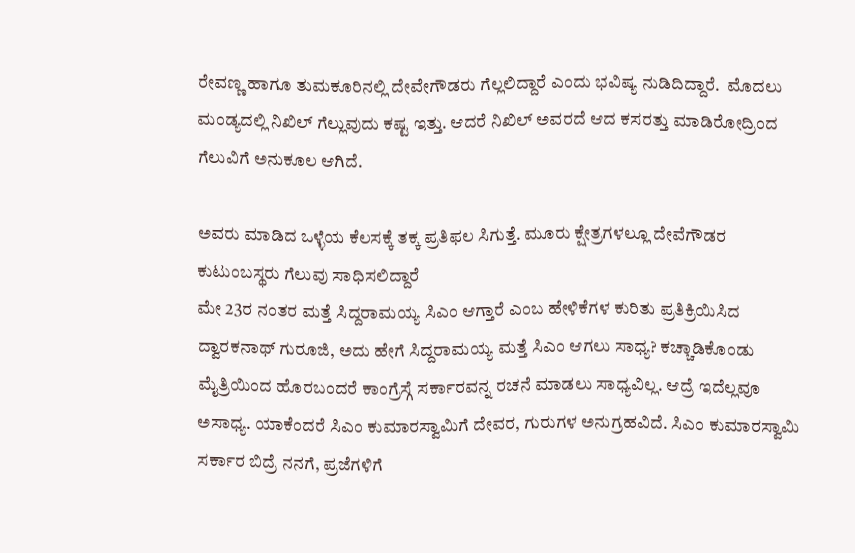ರೇವಣ್ಣ ಹಾಗೂ ತುಮಕೂರಿನಲ್ಲಿ ದೇವೇಗೌಡರು ಗೆಲ್ಲಲಿದ್ದಾರೆ ಎಂದು ಭವಿಷ್ಯ ನುಡಿದಿದ್ದಾರೆ.  ಮೊದಲು ಮಂಡ್ಯದಲ್ಲಿ ನಿಖಿಲ್ ಗೆಲ್ಲುವುದು ಕಷ್ಟ ಇತ್ತು. ಆದರೆ ನಿಖಿಲ್ ಅವರದೆ ಆದ ಕಸರತ್ತು ಮಾಡಿರೋದ್ರಿಂದ ಗೆಲುವಿಗೆ ಅನುಕೂಲ ಆಗಿದೆ.

ಅವರು ಮಾಡಿದ ಒಳ್ಳೆಯ ಕೆಲಸಕ್ಕೆ ತಕ್ಕ ಪ್ರತಿಫಲ ಸಿಗುತ್ತೆ. ಮೂರು ಕ್ಷೇತ್ರಗಳಲ್ಲೂ ದೇವೆಗೌಡರ ಕುಟುಂಬಸ್ಥರು ಗೆಲುವು ಸಾಧಿಸಲಿದ್ದಾರೆ
ಮೇ 23ರ ನಂತರ ಮತ್ತೆ ಸಿದ್ದರಾಮಯ್ಯ ‌ಸಿಎಂ ಆಗ್ತಾರೆ ಎಂಬ ಹೇಳಿಕೆಗಳ ಕುರಿತು ಪ್ರತಿಕ್ರಿಯಿಸಿದ ದ್ವಾರಕನಾಥ್ ಗುರೂಜಿ, ಅದು ಹೇಗೆ‌ ಸಿದ್ದರಾಮಯ್ಯ ಮತ್ತೆ ಸಿಎಂ ಆಗಲು ಸಾಧ್ಯ? ಕಚ್ಚಾಡಿಕೊಂಡು ಮೈತ್ರಿಯಿಂದ ಹೊರಬಂದರೆ ಕಾಂಗ್ರೆಸ್ಗೆ ಸರ್ಕಾರವನ್ನ ರಚನೆ ಮಾಡಲು ಸಾಧ್ಯವಿಲ್ಲ. ಆದ್ರೆ ಇದೆಲ್ಲವೂ ಅಸಾಧ್ಯ. ಯಾಕೆಂದರೆ ಸಿಎಂ ಕುಮಾರಸ್ವಾಮಿಗೆ ದೇವರ, ಗುರುಗಳ ಅನುಗ್ರಹವಿದೆ. ಸಿಎಂ ಕುಮಾರಸ್ವಾಮಿ ಸರ್ಕಾರ ಬಿದ್ರೆ ನನಗೆ, ಪ್ರಜೆಗಳಿಗೆ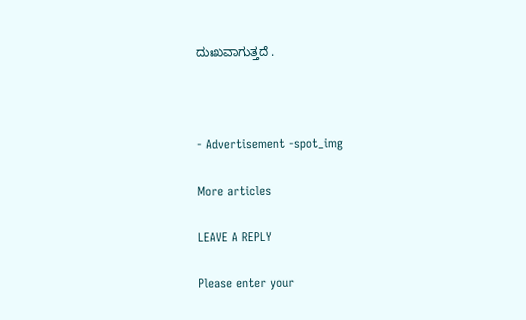ದುಃಖವಾಗುತ್ತದೆ .



- Advertisement -spot_img

More articles

LEAVE A REPLY

Please enter your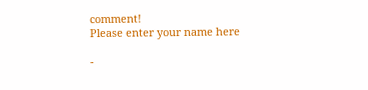comment!
Please enter your name here

-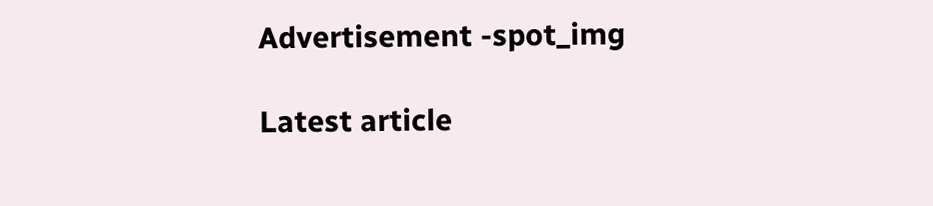Advertisement -spot_img

Latest article